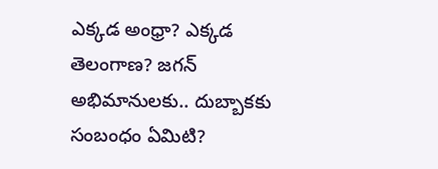ఎక్కడ అంధ్రా? ఎక్కడ తెలంగాణ? జగన్ అభిమానులకు.. దుబ్బాకకు సంబంధం ఏమిటి?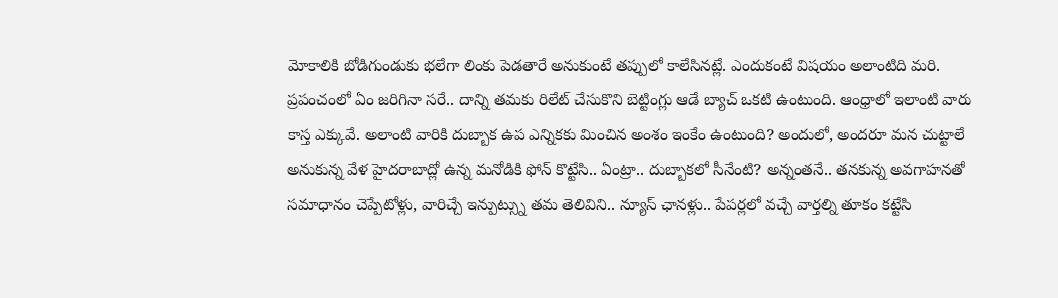మోకాలికి బోడిగుండుకు భలేగా లింకు పెడతారే అనుకుంటే తప్పులో కాలేసినట్లే. ఎందుకంటే విషయం అలాంటిది మరి. ప్రపంచంలో ఏం జరిగినా సరే.. దాన్ని తమకు రిలేట్ చేసుకొని బెట్టింగ్లు ఆడే బ్యాచ్ ఒకటి ఉంటుంది. ఆంధ్రాలో ఇలాంటి వారు కాస్త ఎక్కువే. అలాంటి వారికి దుబ్బాక ఉప ఎన్నికకు మించిన అంశం ఇంకేం ఉంటుంది? అందులో, అందరూ మన చుట్టాలే అనుకున్న వేళ హైదరాబాద్లో ఉన్న మనోడికి ఫోన్ కొట్టేసి.. ఏంట్రా.. దుబ్బాకలో సీనేంటి? అన్నంతనే.. తనకున్న అవగాహనతో సమాధానం చెప్పేటోళ్లు, వారిచ్చే ఇన్పుట్స్ను తమ తెలివిని.. న్యూస్ ఛానళ్లు.. పేపర్లలో వచ్చే వార్తల్ని తూకం కట్టేసి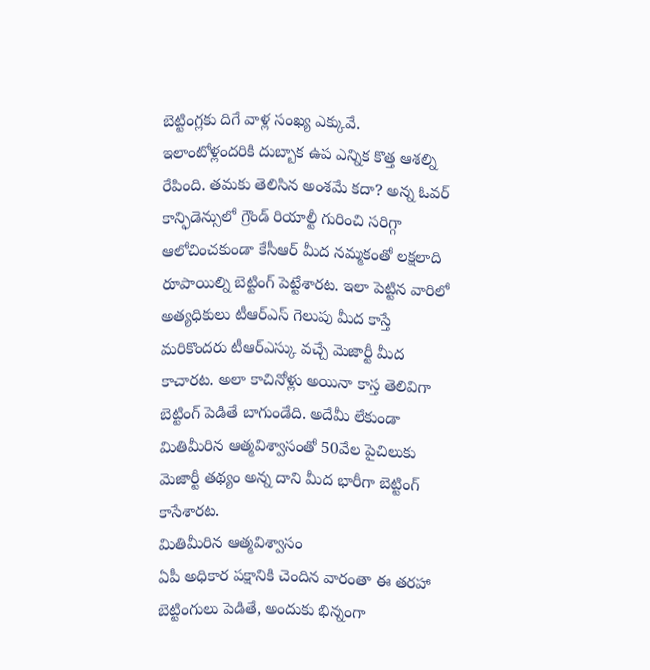బెట్టింగ్లకు దిగే వాళ్ల సంఖ్య ఎక్కువే.
ఇలాంటోళ్లందరికి దుబ్బాక ఉప ఎన్నిక కొత్త ఆశల్ని రేపింది. తమకు తెలిసిన అంశమే కదా? అన్న ఓవర్ కాన్ఫిడెన్సులో గ్రౌండ్ రియాల్టీ గురించి సరిగ్గా ఆలోచించకుండా కేసీఆర్ మీద నమ్మకంతో లక్షలాది రూపాయిల్ని బెట్టింగ్ పెట్టేశారట. ఇలా పెట్టిన వారిలో అత్యధికులు టీఆర్ఎస్ గెలుపు మీద కాస్తే మరికొందరు టీఆర్ఎస్కు వచ్చే మెజార్టీ మీద కాచారట. అలా కాచినోళ్లు అయినా కాస్త తెలివిగా బెట్టింగ్ పెడితే బాగుండేది. అదేమీ లేకుండా మితిమీరిన ఆత్మవిశ్వాసంతో 50వేల పైచిలుకు మెజార్టీ తథ్యం అన్న దాని మీద భారీగా బెట్టింగ్ కాసేశారట.
మితిమీరిన ఆత్మవిశ్వాసం
ఏపీ అధికార పక్షానికి చెందిన వారంతా ఈ తరహా బెట్టింగులు పెడితే, అందుకు భిన్నంగా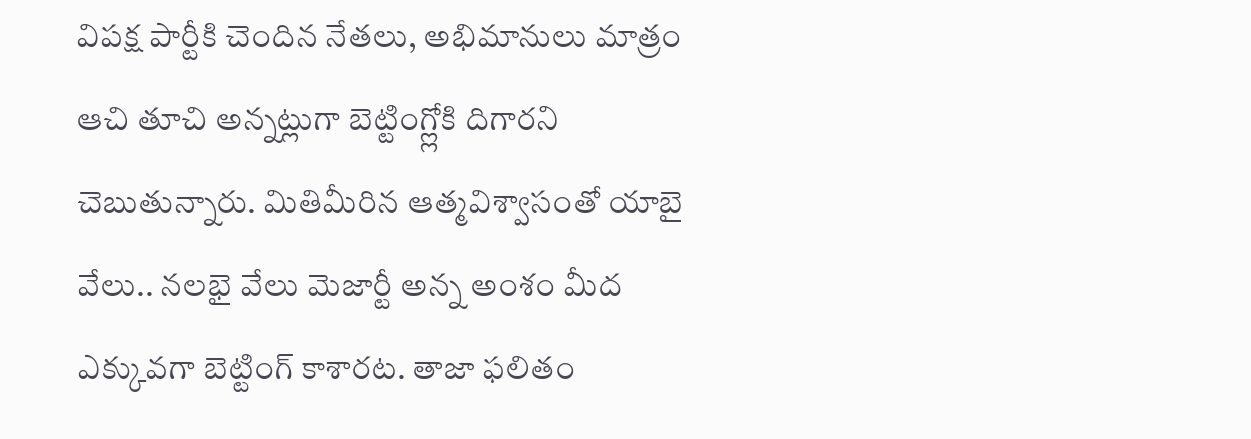విపక్ష పార్టీకి చెందిన నేతలు, అభిమానులు మాత్రం ఆచి తూచి అన్నట్లుగా బెట్టింగ్ల్లోకి దిగారని చెబుతున్నారు. మితిమీరిన ఆత్మవిశ్వాసంతో యాబై వేలు.. నలభై వేలు మెజార్టీ అన్న అంశం మీద ఎక్కువగా బెట్టింగ్ కాశారట. తాజా ఫలితం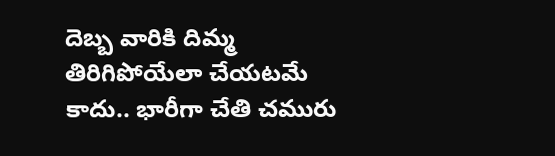దెబ్బ వారికి దిమ్మ తిరిగిపోయేలా చేయటమే కాదు.. భారీగా చేతి చమురు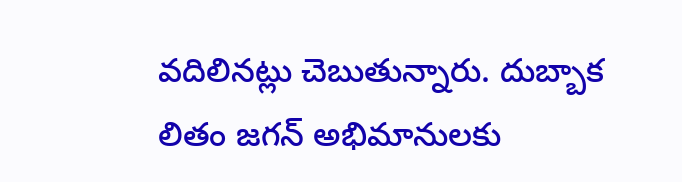వదిలినట్లు చెబుతున్నారు. దుబ్బాక లితం జగన్ అభిమానులకు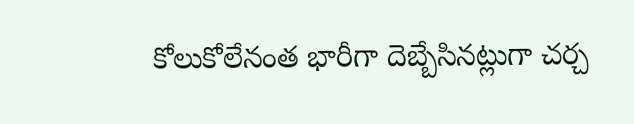కోలుకోలేనంత భారీగా దెబ్బేసినట్లుగా చర్చ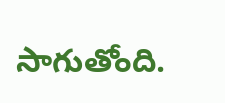సాగుతోంది.